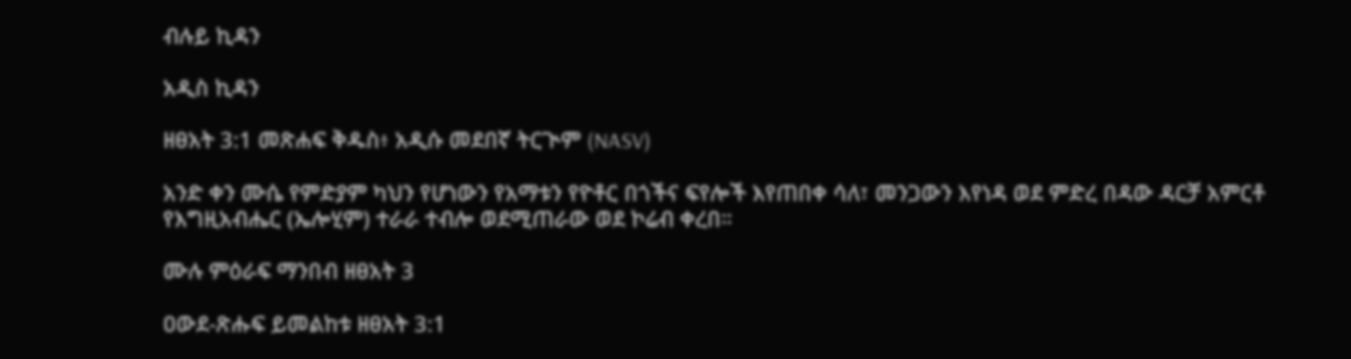ብሉይ ኪዳን

አዲስ ኪዳን

ዘፀአት 3:1 መጽሐፍ ቅዱስ፥ አዲሱ መደበኛ ትርጒም (NASV)

አንድ ቀን ሙሴ የምድያም ካህን የሆነውን የአማቱን የዮቶር በጎችና ፍየሎች እየጠበቀ ሳለ፣ መንጋውን እየነዳ ወደ ምድረ በዳው ዳርቻ አምርቶ የእግዚአብሔር (ኤሎሂም) ተራራ ተብሎ ወደሚጠራው ወደ ኮሬብ ቀረበ።

ሙሉ ምዕራፍ ማንበብ ዘፀአት 3

ዐውደ-ጽሑፍ ይመልከቱ ዘፀአት 3:1